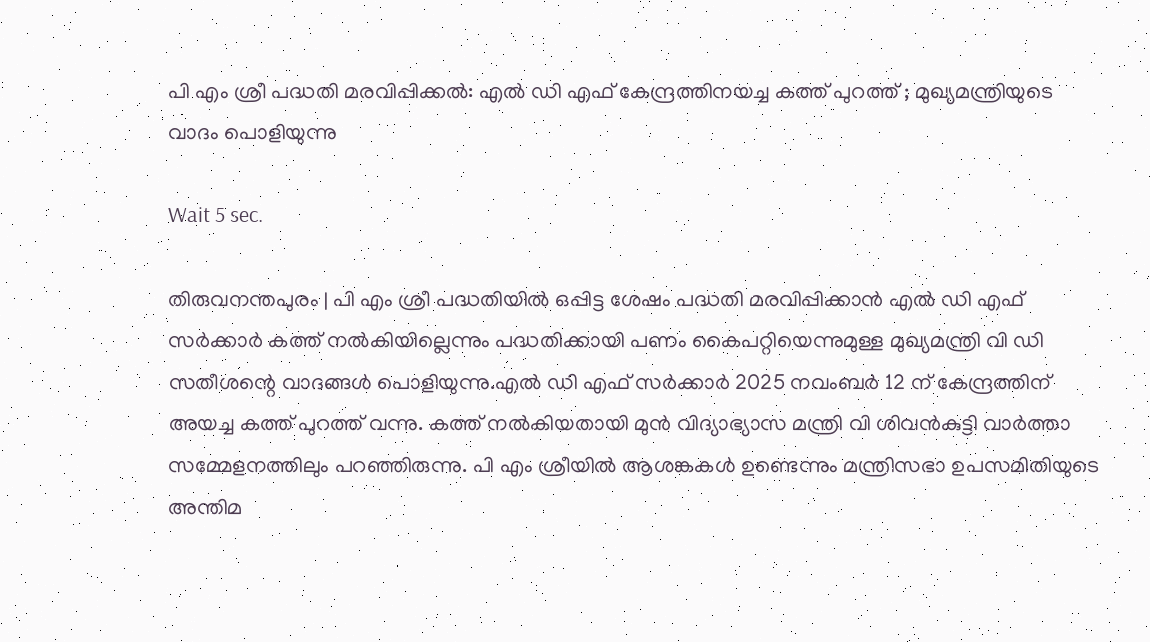പി എം ശ്രീ പദ്ധതി മരവിപ്പിക്കല്‍: എല്‍ ഡി എഫ് കേന്ദ്രത്തിനയച്ച കത്ത് പുറത്ത് ; മുഖ്യമന്ത്രിയുടെ വാദം പൊളിയുന്നു

Wait 5 sec.

തിരുവനന്തപുരം | പി എം ശ്രീ പദ്ധതിയില്‍ ഒപ്പിട്ട ശേഷം പദ്ധതി മരവിപ്പിക്കാന്‍ എല്‍ ഡി എഫ് സര്‍ക്കാര്‍ കത്ത് നല്‍കിയില്ലെന്നും പദ്ധതിക്കായി പണം കൈപറ്റിയെന്നുമുള്ള മുഖ്യമന്ത്രി വി ഡി സതീശന്റെ വാദങ്ങള്‍ പൊളിയുന്നു.എല്‍ ഡി എഫ് സര്‍ക്കാര്‍ 2025 നവംബര്‍ 12 ന് കേന്ദ്രത്തിന് അയച്ച കത്ത് പുറത്ത് വന്നു. കത്ത് നല്‍കിയതായി മുന്‍ വിദ്യാഭ്യാസ മന്ത്രി വി ശിവന്‍കുട്ടി വാര്‍ത്താ സമ്മേളനത്തിലും പറഞ്ഞിരുന്നു. പി എം ശ്രീയില്‍ ആശങ്കകള്‍ ഉണ്ടെന്നും മന്ത്രിസഭാ ഉപസമിതിയുടെ അന്തിമ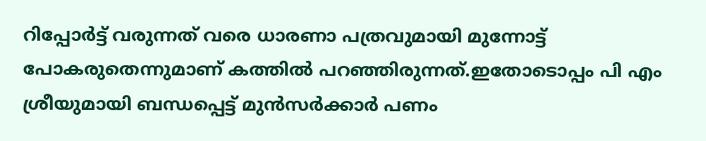റിപ്പോര്‍ട്ട് വരുന്നത് വരെ ധാരണാ പത്രവുമായി മുന്നോട്ട് പോകരുതെന്നുമാണ് കത്തില്‍ പറഞ്ഞിരുന്നത്.ഇതോടൊപ്പം പി എം ശ്രീയുമായി ബന്ധപ്പെട്ട് മുന്‍സര്‍ക്കാര്‍ പണം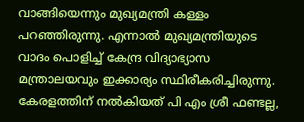വാങ്ങിയെന്നും മുഖ്യമന്ത്രി കള്ളം പറഞ്ഞിരുന്നു. എന്നാല്‍ മുഖ്യമന്ത്രിയുടെ വാദം പൊളിച്ച് കേന്ദ്ര വിദ്യാഭ്യാസ മന്ത്രാലയവും ഇക്കാര്യം സ്ഥിരീകരിച്ചിരുന്നു. കേരളത്തിന് നല്‍കിയത് പി എം ശ്രീ ഫണ്ടല്ല,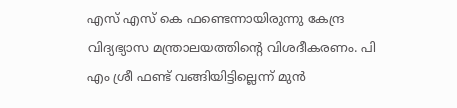എസ് എസ് കെ ഫണ്ടെന്നായിരുന്നു കേന്ദ്ര വിദ്യഭ്യാസ മന്ത്രാലയത്തിന്റെ വിശദീകരണം. പി എം ശ്രീ ഫണ്ട് വങ്ങിയിട്ടില്ലെന്ന് മുന്‍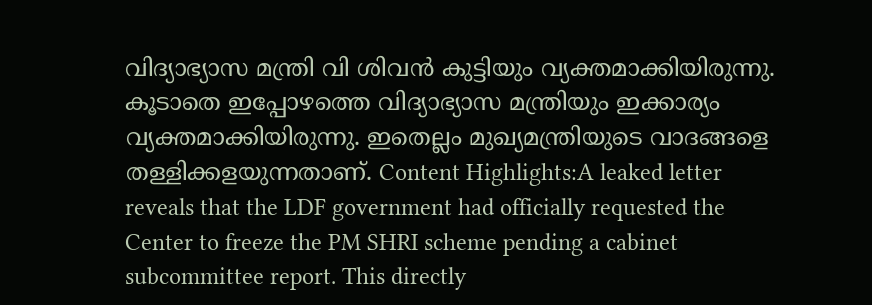വിദ്യാഭ്യാസ മന്ത്രി വി ശിവന്‍ കുട്ടിയും വ്യക്തമാക്കിയിരുന്നു. കൂടാതെ ഇപ്പോഴത്തെ വിദ്യാഭ്യാസ മന്ത്രിയും ഇക്കാര്യം വ്യക്തമാക്കിയിരുന്നു. ഇതെല്ലം മുഖ്യമന്ത്രിയുടെ വാദങ്ങളെ തള്ളിക്കളയുന്നതാണ്. Content Highlights:A leaked letter reveals that the LDF government had officially requested the Center to freeze the PM SHRI scheme pending a cabinet subcommittee report. This directly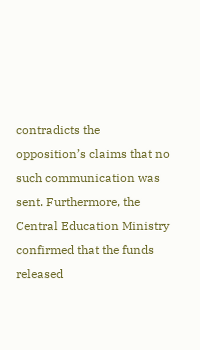contradicts the opposition’s claims that no such communication was sent. Furthermore, the Central Education Ministry confirmed that the funds released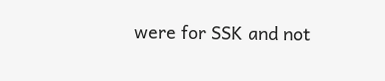were for SSK and not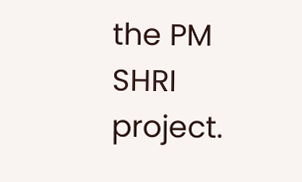the PM SHRI project.